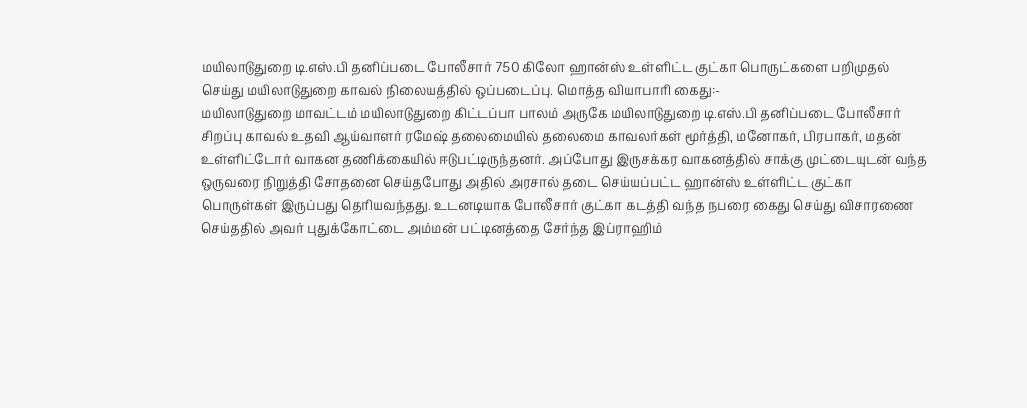மயிலாடுதுறை டி.எஸ்.பி தனிப்படை போலீசார் 750 கிலோ ஹான்ஸ் உள்ளிட்ட குட்கா பொருட்களை பறிமுதல் செய்து மயிலாடுதுறை காவல் நிலையத்தில் ஒப்படைப்பு. மொத்த வியாபாரி கைது:-
மயிலாடுதுறை மாவட்டம் மயிலாடுதுறை கிட்டப்பா பாலம் அருகே மயிலாடுதுறை டி.எஸ்.பி தனிப்படை போலீசார் சிறப்பு காவல் உதவி ஆய்வாளர் ரமேஷ் தலைமையில் தலைமை காவலர்கள் மூர்த்தி, மனோகர், பிரபாகர், மதன் உள்ளிட்டோர் வாகன தணிக்கையில் ஈடுபட்டிருந்தனர். அப்போது இருசக்கர வாகனத்தில் சாக்கு முட்டையுடன் வந்த ஒருவரை நிறுத்தி சோதனை செய்தபோது அதில் அரசால் தடை செய்யப்பட்ட ஹான்ஸ் உள்ளிட்ட குட்கா பொருள்கள் இருப்பது தெரியவந்தது. உடனடியாக போலீசார் குட்கா கடத்தி வந்த நபரை கைது செய்து விசாரணை செய்ததில் அவர் புதுக்கோட்டை அம்மன் பட்டினத்தை சேர்ந்த இப்ராஹிம்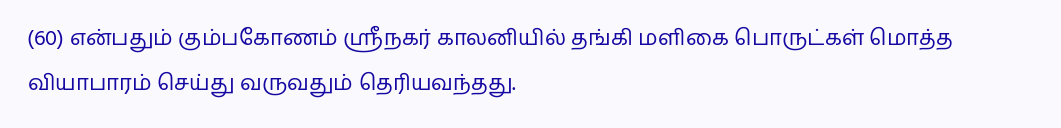(60) என்பதும் கும்பகோணம் ஸ்ரீநகர் காலனியில் தங்கி மளிகை பொருட்கள் மொத்த வியாபாரம் செய்து வருவதும் தெரியவந்தது.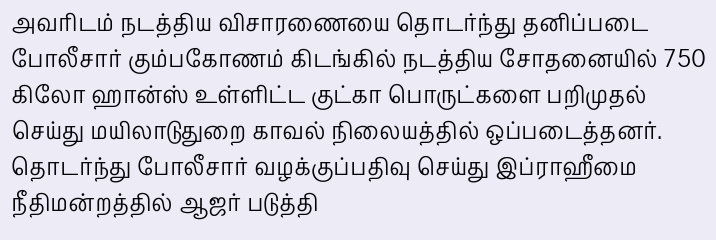அவரிடம் நடத்திய விசாரணையை தொடர்ந்து தனிப்படை போலீசார் கும்பகோணம் கிடங்கில் நடத்திய சோதனையில் 750 கிலோ ஹான்ஸ் உள்ளிட்ட குட்கா பொருட்களை பறிமுதல் செய்து மயிலாடுதுறை காவல் நிலையத்தில் ஒப்படைத்தனர். தொடர்ந்து போலீசார் வழக்குப்பதிவு செய்து இப்ராஹீமை நீதிமன்றத்தில் ஆஜர் படுத்தி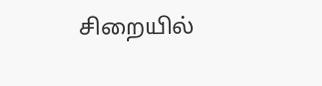சிறையில்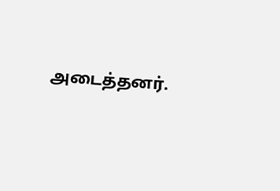அடைத்தனர்.